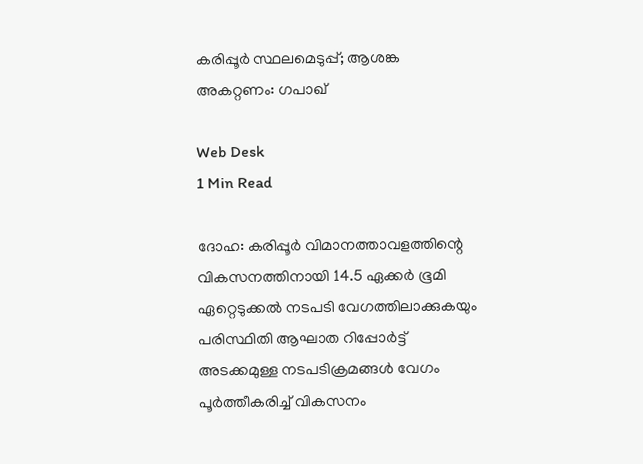കരിപ്പൂര്‍ സ്ഥലമെടുപ്പ്; ആശങ്ക അകറ്റണം: ഗപാഖ്

Web Desk
1 Min Read

ദോഹ: കരിപ്പൂര്‍ വിമാനത്താവളത്തിന്റെ വികസനത്തിനായി 14.5 ഏക്കര്‍ ഭൂമി ഏറ്റെടുക്കല്‍ നടപടി വേഗത്തിലാക്കുകയും പരിസ്ഥിതി ആഘാത റിപ്പോര്‍ട്ട് അടക്കമുള്ള നടപടിക്രമങ്ങള്‍ വേഗം പൂര്‍ത്തീകരിച്ച് വികസനം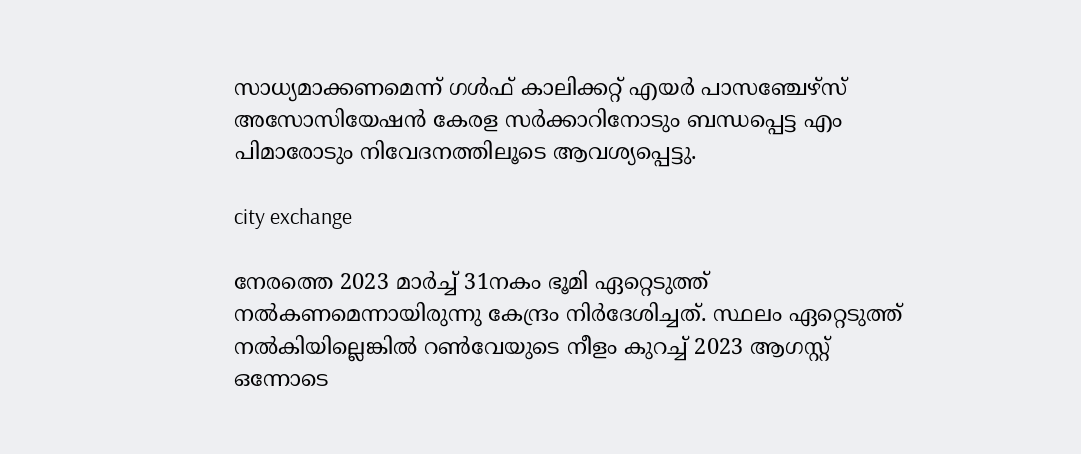സാധ്യമാക്കണമെന്ന് ഗള്‍ഫ് കാലിക്കറ്റ് എയര്‍ പാസഞ്ചേഴ്‌സ് അസോസിയേഷന്‍ കേരള സര്‍ക്കാറിനോടും ബന്ധപ്പെട്ട എം പിമാരോടും നിവേദനത്തിലൂടെ ആവശ്യപ്പെട്ടു.

city exchange

നേരത്തെ 2023 മാര്‍ച്ച് 31നകം ഭൂമി ഏറ്റെടുത്ത് നല്‍കണമെന്നായിരുന്നു കേന്ദ്രം നിര്‍ദേശിച്ചത്. സ്ഥലം ഏറ്റെടുത്ത് നല്‍കിയില്ലെങ്കില്‍ റണ്‍വേയുടെ നീളം കുറച്ച് 2023 ആഗസ്റ്റ് ഒന്നോടെ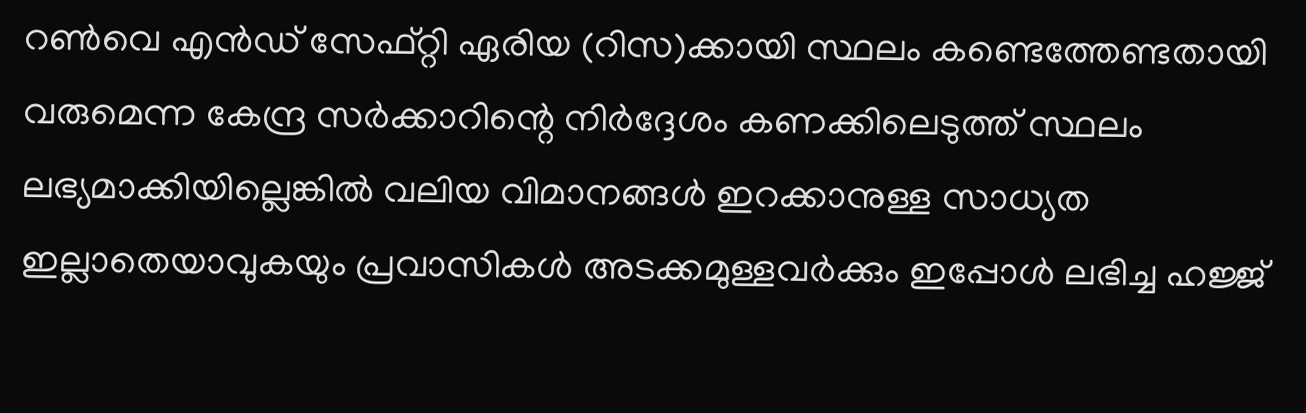റണ്‍വെ എന്‍ഡ് സേഫ്റ്റി ഏരിയ (റിസ)ക്കായി സ്ഥലം കണ്ടെത്തേണ്ടതായി വരുമെന്ന കേന്ദ്ര സര്‍ക്കാറിന്റെ നിര്‍ദ്ദേശം കണക്കിലെടുത്ത് സ്ഥലം ലഭ്യമാക്കിയില്ലെങ്കില്‍ വലിയ വിമാനങ്ങള്‍ ഇറക്കാനുള്ള സാധ്യത ഇല്ലാതെയാവുകയും പ്രവാസികള്‍ അടക്കമുള്ളവര്‍ക്കും ഇപ്പോള്‍ ലഭിച്ച ഹജ്ജ്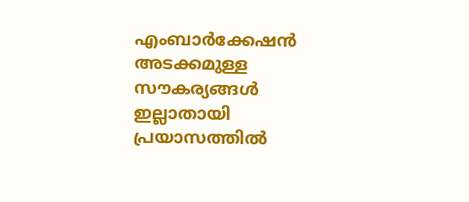എംബാര്‍ക്കേഷന്‍ അടക്കമുള്ള സൗകര്യങ്ങള്‍ ഇല്ലാതായി പ്രയാസത്തില്‍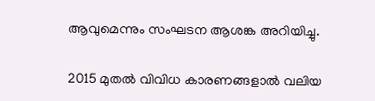ആവുമെന്നും സംഘടന ആശങ്ക അറിയിച്ചു.

2015 മുതല്‍ വിവിധ കാരണങ്ങളാല്‍ വലിയ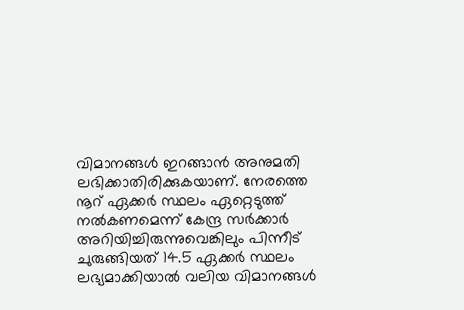വിമാനങ്ങള്‍ ഇറങ്ങാന്‍ അനുമതി ലഭിക്കാതിരിക്കുകയാണ്. നേരത്തെ നൂറ് ഏക്കര്‍ സ്ഥലം ഏറ്റെടുത്ത് നല്‍കണമെന്ന് കേന്ദ്ര സര്‍ക്കാര്‍ അറിയിച്ചിരുന്നുവെങ്കിലും പിന്നീട് ചുരുങ്ങിയത് 14.5 ഏക്കര്‍ സ്ഥലം ലഭ്യമാക്കിയാല്‍ വലിയ വിമാനങ്ങള്‍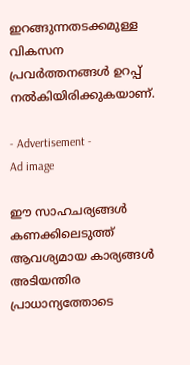ഇറങ്ങുന്നതടക്കമുള്ള വികസന പ്രവര്‍ത്തനങ്ങള്‍ ഉറപ്പ് നല്‍കിയിരിക്കുകയാണ്.

- Advertisement -
Ad image

ഈ സാഹചര്യങ്ങള്‍ കണക്കിലെടുത്ത് ആവശ്യമായ കാര്യങ്ങള്‍ അടിയന്തിര പ്രാധാന്യത്തോടെ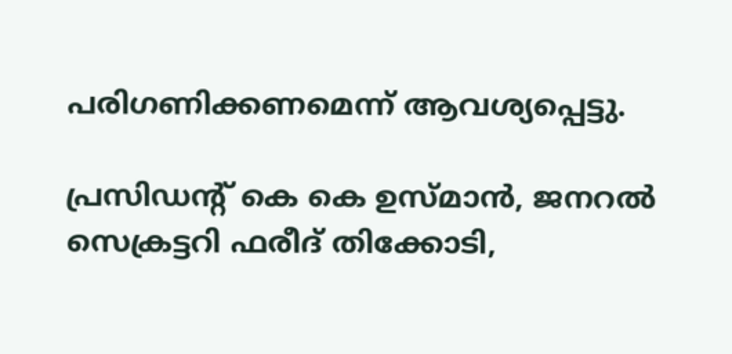പരിഗണിക്കണമെന്ന് ആവശ്യപ്പെട്ടു.

പ്രസിഡന്റ് കെ കെ ഉസ്മാന്‍, ജനറല്‍ സെക്രട്ടറി ഫരീദ് തിക്കോടി,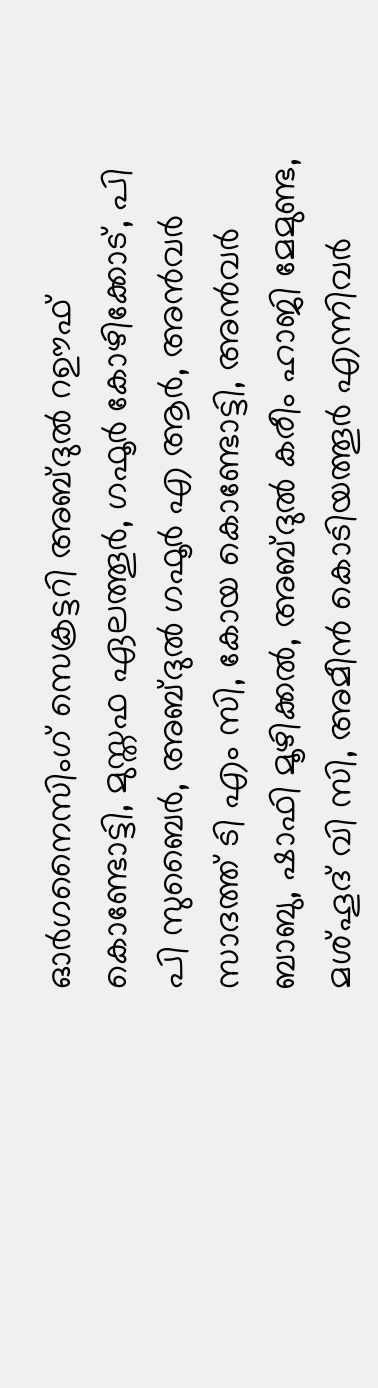ഓര്‍ഗനൈസിംഗ് സെക്രട്ടറി അബ്ദുല്‍ റഊഫ് കൊണ്ടോട്ടി, മുസ്തഫ ഏലത്തൂര്‍, ഗഫൂര്‍ കോഴിക്കോട്, പി പി സുബൈര്‍, അബ്ദുല്‍ ഗഫൂര്‍ എ ആര്‍, അന്‍വര്‍ സാദത്ത് ടി എം സി, കോയ കൊണ്ടോട്ടി, അന്‍വര്‍ ബാബു, ഷാഫി മൂഴിക്കല്‍, അബ്ദുല്‍ കരീം ഹാജി മേമുണ്ട, മശ്ഹൂദ് വി സി, അമീന്‍ കൊടിയത്തൂര്‍ എന്നിവര്‍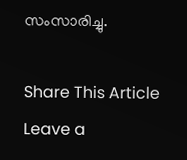സംസാരിച്ചു.

Share This Article
Leave a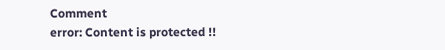Comment
error: Content is protected !!